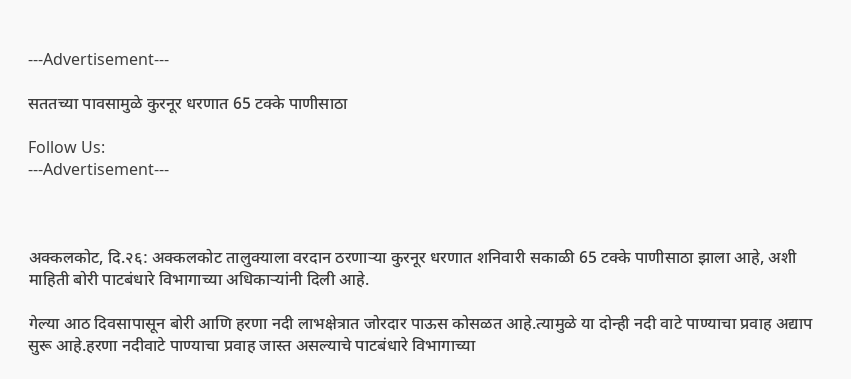---Advertisement---

सततच्या पावसामुळे कुरनूर धरणात 65 टक्के पाणीसाठा

Follow Us:
---Advertisement---



अक्कलकोट, दि.२६: अक्कलकोट तालुक्याला वरदान ठरणाऱ्या कुरनूर धरणात शनिवारी सकाळी 65 टक्के पाणीसाठा झाला आहे, अशी माहिती बोरी पाटबंधारे विभागाच्या अधिकाऱ्यांनी दिली आहे.

गेल्या आठ दिवसापासून बोरी आणि हरणा नदी लाभक्षेत्रात जोरदार पाऊस कोसळत आहे.त्यामुळे या दोन्ही नदी वाटे पाण्याचा प्रवाह अद्याप सुरू आहे.हरणा नदीवाटे पाण्याचा प्रवाह जास्त असल्याचे पाटबंधारे विभागाच्या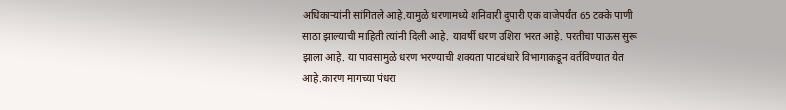अधिकाऱ्यांनी सांगितले आहे.यामुळे धरणामध्ये शनिवारी दुपारी एक वाजेपर्यंत 65 टक्के पाणी साठा झाल्याची माहिती त्यांनी दिली आहे. यावर्षी धरण उशिरा भरत आहे. परतीचा पाऊस सुरू झाला आहे. या पावसामुळे धरण भरण्याची शक्यता पाटबंधारे विभागाकडून वर्तविण्यात येत आहे.कारण मागच्या पंधरा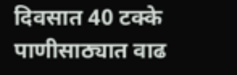दिवसात 40 टक्के पाणीसाठ्यात वाढ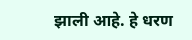झाली आहे. हे धरण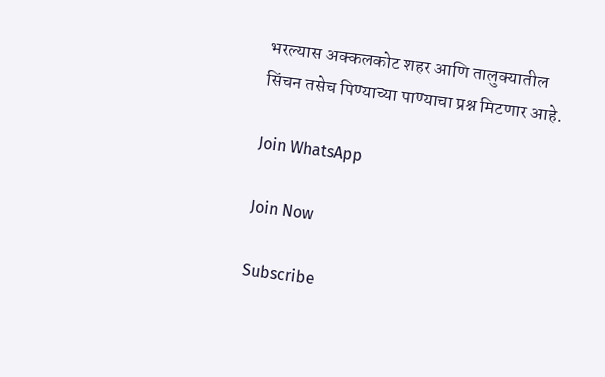भरल्यास अक्कलकोट शहर आणि तालुक्यातील सिंचन तसेच पिण्याच्या पाण्याचा प्रश्न मिटणार आहे.

Join WhatsApp

Join Now

Subscribe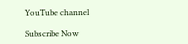YouTube channel

Subscribe Now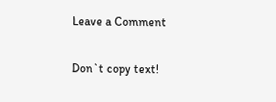Leave a Comment

Don`t copy text!